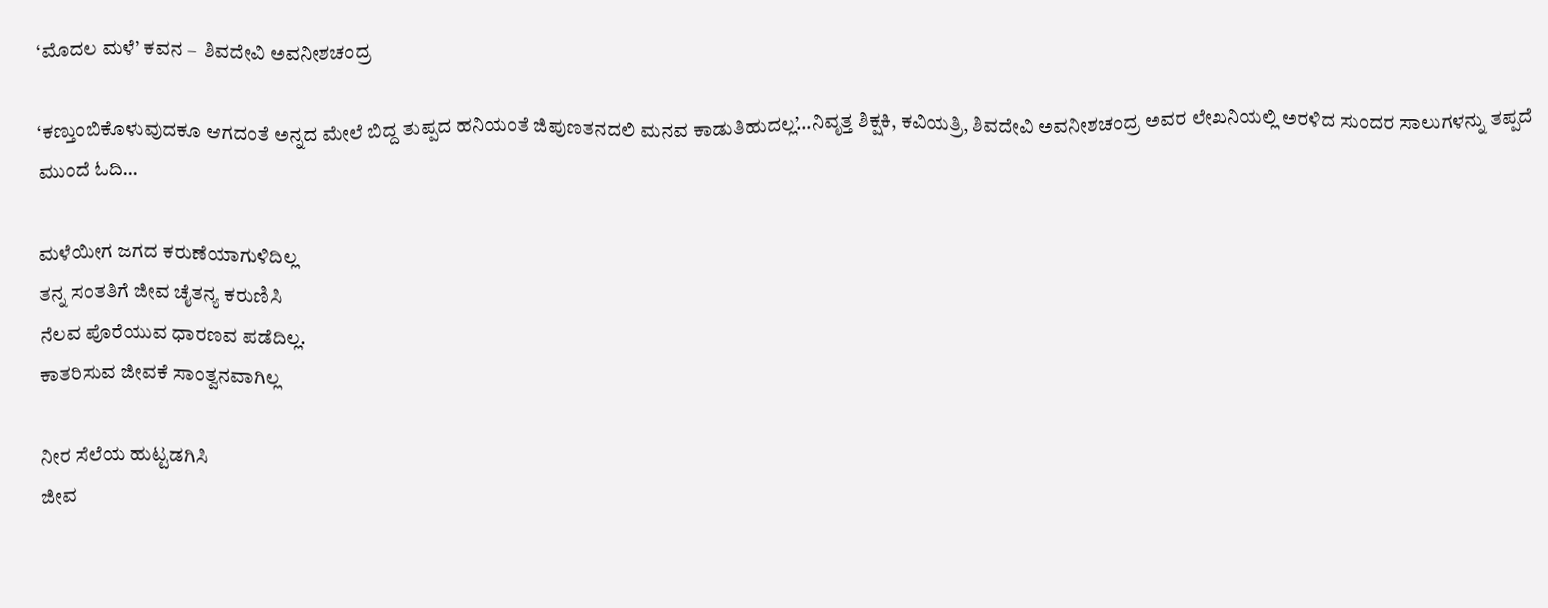‘ಮೊದಲ ಮಳೆ’ ಕವನ –  ಶಿವದೇವಿ ಅವನೀಶಚಂದ್ರ

‘ಕಣ್ತುಂಬಿಕೊಳುವುದಕೂ ಆಗದಂತೆ ಅನ್ನದ ಮೇಲೆ ಬಿದ್ದ ತುಪ್ಪದ ಹನಿಯಂತೆ ಜಿಪುಣತನದಲಿ ಮನವ ಕಾಡುತಿಹುದಲ್ಲ’…ನಿವೃತ್ತ ಶಿಕ್ಷಕಿ, ಕವಿಯತ್ರಿ, ಶಿವದೇವಿ ಅವನೀಶಚಂದ್ರ ಅವರ ಲೇಖನಿಯಲ್ಲಿ ಅರಳಿದ ಸುಂದರ ಸಾಲುಗಳನ್ನು ತಪ್ಪದೆ ಮುಂದೆ ಓದಿ…

ಮಳೆಯೀಗ ಜಗದ ಕರುಣೆಯಾಗುಳಿದಿಲ್ಲ
ತನ್ನ ಸಂತತಿಗೆ ಜೀವ ಚೈತನ್ಯ ಕರುಣಿಸಿ
ನೆಲವ ಪೊರೆಯುವ ಧಾರಣವ ಪಡೆದಿಲ್ಲ.
ಕಾತರಿಸುವ ಜೀವಕೆ ಸಾಂತ್ವನವಾಗಿಲ್ಲ

ನೀರ ಸೆಲೆಯ ಹುಟ್ಟಡಗಿಸಿ
ಜೀವ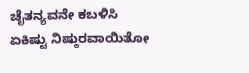ಚೈತನ್ಯವನೇ ಕಬಳಿಸಿ
ಏಕಿಷ್ಟು ನಿಷ್ಠುರವಾಯಿತೋ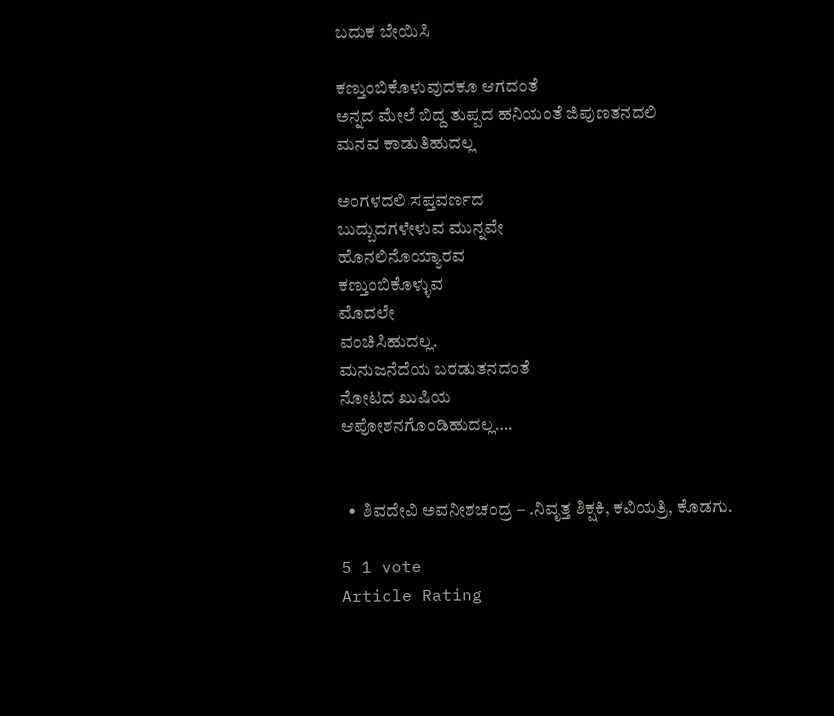ಬದುಕ ಬೇಯಿಸಿ

ಕಣ್ತುಂಬಿಕೊಳುವುದಕೂ ಆಗದಂತೆ
ಅನ್ನದ ಮೇಲೆ ಬಿದ್ದ ತುಪ್ಪದ ಹನಿಯಂತೆ ಜಿಪುಣತನದಲಿ
ಮನವ ಕಾಡುತಿಹುದಲ್ಲ

ಅಂಗಳದಲಿ ಸಪ್ತವರ್ಣದ
ಬುದ್ಬುದಗಳೇಳುವ ಮುನ್ನವೇ
ಹೊನಲಿನೊಯ್ಯಾರವ
ಕಣ್ತುಂಬಿಕೊಳ್ಳುವ
ಮೊದಲೇ
ವಂಚಿಸಿಹುದಲ್ಲ.
ಮನುಜನೆದೆಯ ಬರಡುತನದಂತೆ
ನೋಟದ ಖುಷಿಯ
ಆಪೋಶನಗೊಂಡಿಹುದಲ್ಲ….


  •  ಶಿವದೇವಿ ಅವನೀಶಚಂದ್ರ – .ನಿವೃತ್ತ ಶಿಕ್ಷಕಿ, ಕವಿಯತ್ರಿ, ಕೊಡಗು.

5 1 vote
Article Rating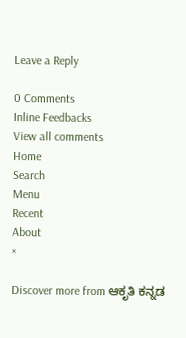Leave a Reply

0 Comments
Inline Feedbacks
View all comments
Home
Search
Menu
Recent
About
×

Discover more from ಆಕೃತಿ ಕನ್ನಡ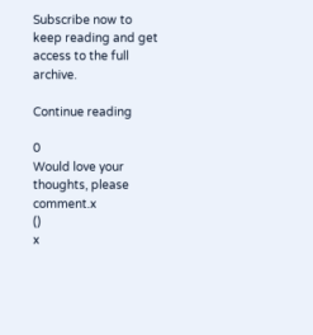Subscribe now to keep reading and get access to the full archive.

Continue reading

0
Would love your thoughts, please comment.x
()
x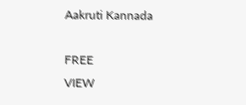Aakruti Kannada

FREE
VIEW